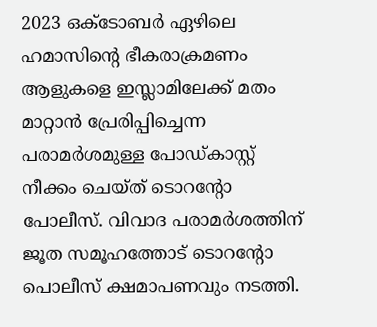2023 ഒക്ടോബർ ഏഴിലെ ഹമാസിൻ്റെ ഭീകരാക്രമണം ആളുകളെ ഇസ്ലാമിലേക്ക് മതം മാറ്റാൻ പ്രേരിപ്പിച്ചെന്ന പരാമർശമുള്ള പോഡ്കാസ്റ്റ് നീക്കം ചെയ്ത് ടൊറൻ്റോ പോലീസ്. വിവാദ പരാമർശത്തിന് ജൂത സമൂഹത്തോട് ടൊറൻ്റോ പൊലീസ് ക്ഷമാപണവും നടത്തി.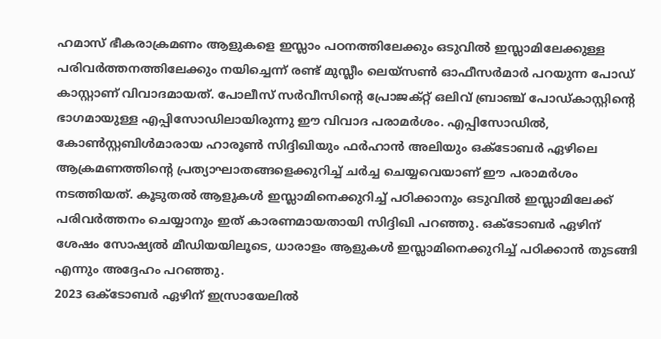ഹമാസ് ഭീകരാക്രമണം ആളുകളെ ഇസ്ലാം പഠനത്തിലേക്കും ഒടുവിൽ ഇസ്ലാമിലേക്കുള്ള പരിവർത്തനത്തിലേക്കും നയിച്ചെന്ന് രണ്ട് മുസ്ലീം ലെയ്സൺ ഓഫീസർമാർ പറയുന്ന പോഡ് കാസ്റ്റാണ് വിവാദമായത്. പോലീസ് സർവീസിൻ്റെ പ്രോജക്റ്റ് ഒലിവ് ബ്രാഞ്ച് പോഡ്കാസ്റ്റിൻ്റെ ഭാഗമായുള്ള എപ്പിസോഡിലായിരുന്നു ഈ വിവാദ പരാമർശം. എപ്പിസോഡിൽ, കോൺസ്റ്റബിൾമാരായ ഹാരൂൺ സിദ്ദിഖിയും ഫർഹാൻ അലിയും ഒക്ടോബർ ഏഴിലെ ആക്രമണത്തിൻ്റെ പ്രത്യാഘാതങ്ങളെക്കുറിച്ച് ചർച്ച ചെയ്യവെയാണ് ഈ പരാമർശം നടത്തിയത്. കൂടുതൽ ആളുകൾ ഇസ്ലാമിനെക്കുറിച്ച് പഠിക്കാനും ഒടുവിൽ ഇസ്ലാമിലേക്ക് പരിവർത്തനം ചെയ്യാനും ഇത് കാരണമായതായി സിദ്ദിഖി പറഞ്ഞു. ഒക്ടോബർ ഏഴിന് ശേഷം സോഷ്യൽ മീഡിയയിലൂടെ, ധാരാളം ആളുകൾ ഇസ്ലാമിനെക്കുറിച്ച് പഠിക്കാൻ തുടങ്ങി എന്നും അദ്ദേഹം പറഞ്ഞു.
2023 ഒക്ടോബർ ഏഴിന് ഇസ്രായേലിൽ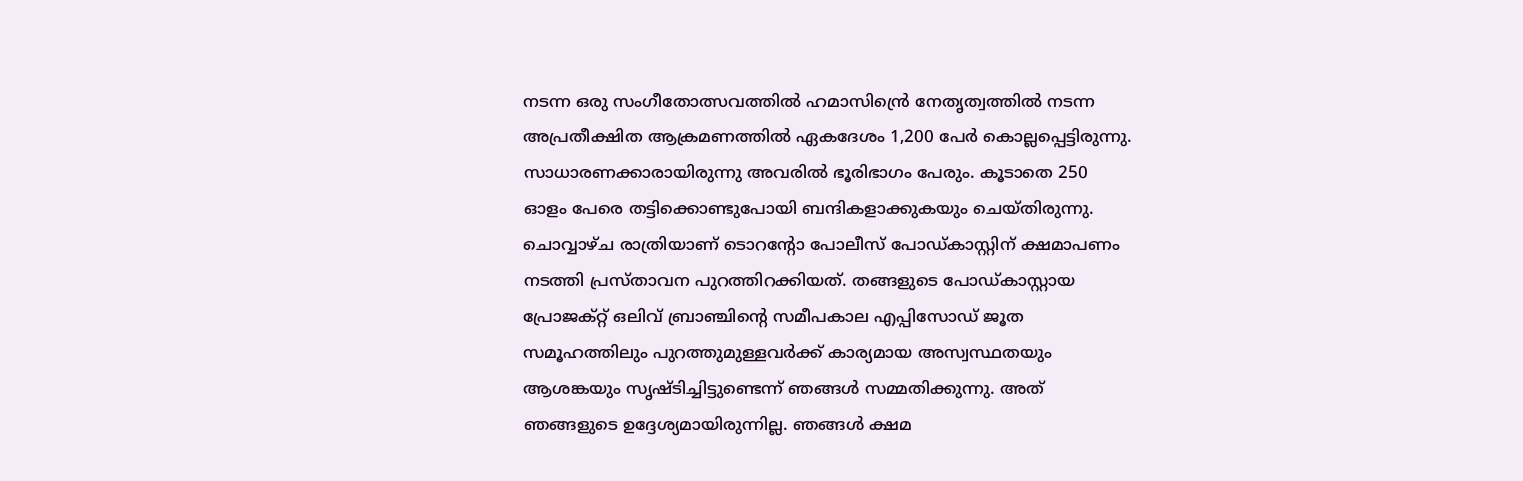നടന്ന ഒരു സംഗീതോത്സവത്തിൽ ഹമാസിൻ്രെ നേതൃത്വത്തിൽ നടന്ന അപ്രതീക്ഷിത ആക്രമണത്തിൽ ഏകദേശം 1,200 പേർ കൊല്ലപ്പെട്ടിരുന്നു. സാധാരണക്കാരായിരുന്നു അവരിൽ ഭൂരിഭാഗം പേരും. കൂടാതെ 250 ഓളം പേരെ തട്ടിക്കൊണ്ടുപോയി ബന്ദികളാക്കുകയും ചെയ്തിരുന്നു. ചൊവ്വാഴ്ച രാത്രിയാണ് ടൊറൻ്റോ പോലീസ് പോഡ്കാസ്റ്റിന് ക്ഷമാപണം നടത്തി പ്രസ്താവന പുറത്തിറക്കിയത്. തങ്ങളുടെ പോഡ്കാസ്റ്റായ പ്രോജക്റ്റ് ഒലിവ് ബ്രാഞ്ചിൻ്റെ സമീപകാല എപ്പിസോഡ് ജൂത സമൂഹത്തിലും പുറത്തുമുള്ളവർക്ക് കാര്യമായ അസ്വസ്ഥതയും ആശങ്കയും സൃഷ്ടിച്ചിട്ടുണ്ടെന്ന് ഞങ്ങൾ സമ്മതിക്കുന്നു. അത് ഞങ്ങളുടെ ഉദ്ദേശ്യമായിരുന്നില്ല. ഞങ്ങൾ ക്ഷമ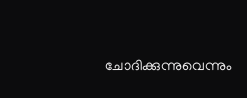ചോദിക്കുന്നുവെന്നും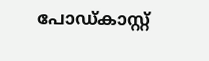പോഡ്കാസ്റ്റ്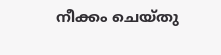നീക്കം ചെയ്തു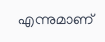എന്നുമാണ്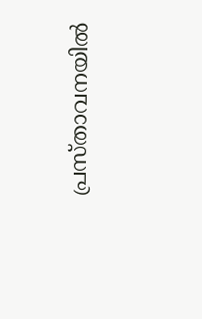പ്രസ്താവനയിൽ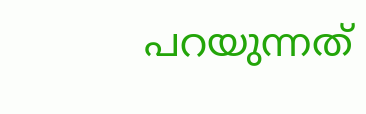പറയുന്നത്